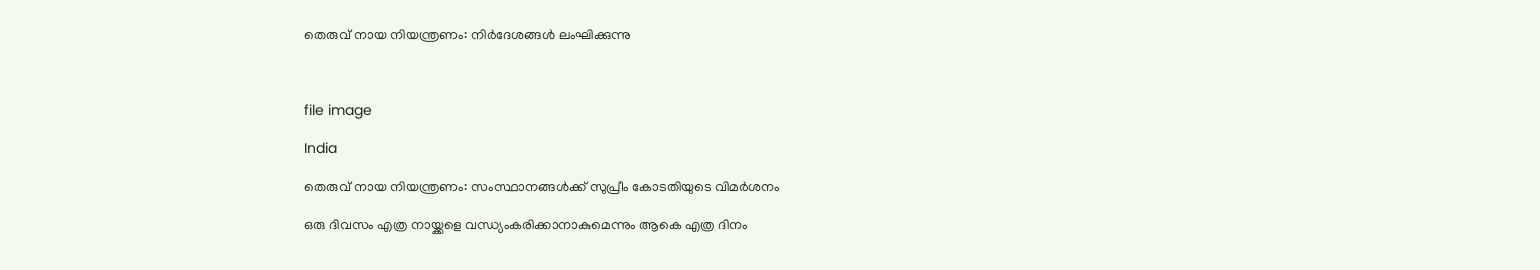തെരുവ് നായ നിയന്ത്രണം: നിർദേശങ്ങൾ ലംഘിക്കുന്നു



file image

India

തെരുവ് നായ നിയന്ത്രണം: സംസ്ഥാനങ്ങൾക്ക് സുപ്രീം കോടതിയുടെ വിമർശനം

ഒരു ദിവസം എത്ര നായ്ക്കളെ വന്ധ്യംകരിക്കാനാകുമെന്നും ആകെ എത്ര ദിനം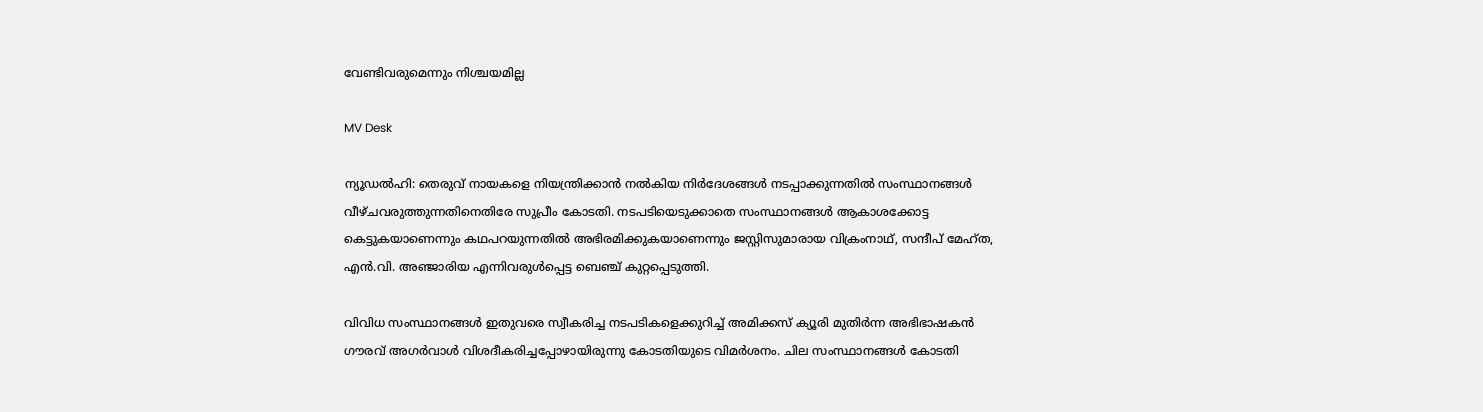വേണ്ടിവരുമെന്നും നിശ്ചയമില്ല

MV Desk

ന്യൂഡൽഹി: തെരുവ് നായകളെ നിയന്ത്രിക്കാൻ നൽകിയ നിർദേശങ്ങൾ നടപ്പാക്കുന്നതിൽ സംസ്ഥാനങ്ങൾ വീഴ്ചവരുത്തുന്നതിനെതിരേ സുപ്രീം കോടതി. നടപടിയെടുക്കാതെ സംസ്ഥാനങ്ങൾ ആകാശക്കോട്ട കെട്ടുകയാണെന്നും കഥപറയുന്നതിൽ അഭിരമിക്കുകയാണെന്നും ജസ്റ്റിസുമാരായ വിക്രംനാഥ്, സന്ദീപ് മേഹ്ത, എൻ.വി. അഞ്ജാരിയ എന്നിവരുൾപ്പെട്ട ബെഞ്ച് കുറ്റപ്പെടുത്തി.

വിവിധ സംസ്ഥാനങ്ങൾ ഇതുവരെ സ്വീകരിച്ച നടപടികളെക്കുറിച്ച് അമിക്കസ് ക്യൂരി മുതിർന്ന അഭിഭാഷകൻ ഗൗരവ് അഗർവാൾ വിശദീകരിച്ചപ്പോഴായിരുന്നു കോടതിയുടെ വിമർശനം. ചില സംസ്ഥാനങ്ങൾ കോടതി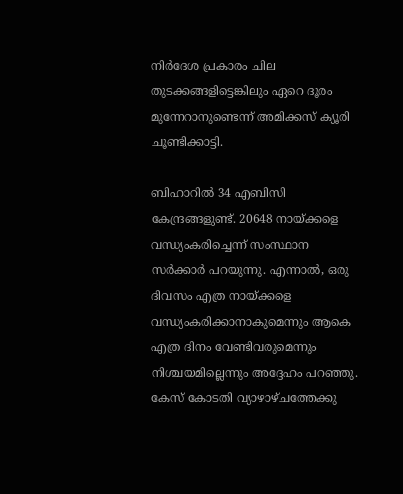നിർദേശ പ്രകാരം ചില തുടക്കങ്ങളിട്ടെങ്കിലും ഏറെ ദൂരം മുന്നേറാനുണ്ടെന്ന് അമിക്കസ് ക്യൂരി ചൂണ്ടിക്കാട്ടി.

ബിഹാറിൽ 34 എബിസി കേന്ദ്രങ്ങളുണ്ട്. 20648 നായ്ക്കളെ വന്ധ്യംകരിച്ചെന്ന് സംസ്ഥാന സർക്കാർ പറയുന്നു. എന്നാൽ, ഒരു ദിവസം എത്ര നായ്ക്കളെ വന്ധ്യംകരിക്കാനാകുമെന്നും ആകെ എത്ര ദിനം വേണ്ടിവരുമെന്നും നിശ്ചയമില്ലെന്നും അദ്ദേഹം പറഞ്ഞു. കേസ് കോടതി വ്യാഴാഴ്ചത്തേക്കു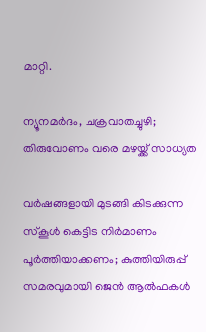മാറ്റി.

ന്യൂനമർദം, ചക്രവാതച്ചുഴി; തിരുവോണം വരെ മഴയ്ക്ക് സാധ്യത

വർഷങ്ങളായി മുടങ്ങി കിടക്കുന്ന സ്കൂൾ കെട്ടിട നിർമാണം പൂർത്തിയാക്കണം; കുത്തിയിരുപ്പ് സമരവുമായി ജെൻ ആൽഫകൾ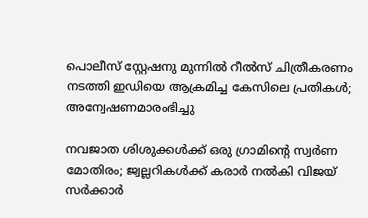പൊലീസ് സ്റ്റേഷനു മുന്നിൽ റീൽസ് ചിത്രീകരണം നടത്തി ഇഡിയെ ആക്രമിച്ച കേസിലെ പ്രതികൾ; അന്വേഷണമാരംഭിച്ചു

നവജാത ശിശുക്കൾക്ക് ഒരു ഗ്രാമിന്‍റെ സ്വർണ മോതിരം; ജ്വല്ലറികൾക്ക് കരാർ നൽകി വിജയ് സർക്കാർ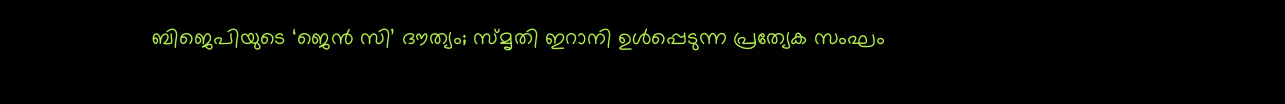ബിജെപിയുടെ ‘ജെൻ സി’ ദൗത്യം; സ്മൃതി ഇറാനി ഉൾപ്പെടുന്ന പ്രത്യേക സംഘം